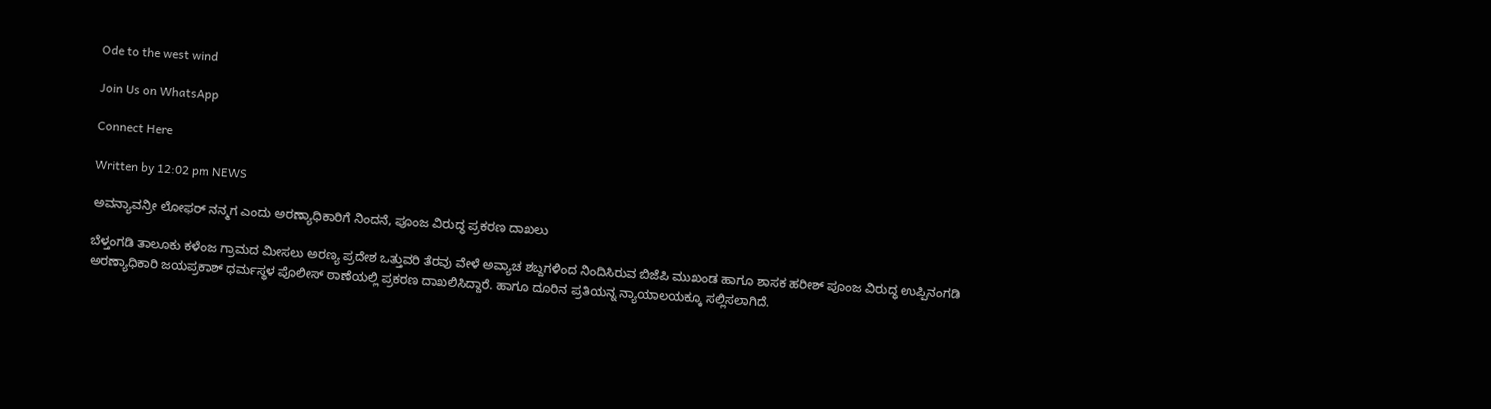Ode to the west wind

Join Us on WhatsApp

Connect Here

Written by 12:02 pm NEWS

ಅವನ್ಯಾವನ್ರೀ ಲೋಫರ್‌ ನನ್ಮಗ ಎಂದು ಅರಣ್ಯಾಧಿಕಾರಿಗೆ ನಿಂದನೆ, ಪೂಂಜ ವಿರುದ್ಧ ಪ್ರಕರಣ ದಾಖಲು

ಬೆಳ್ತಂಗಡಿ ತಾಲೂಕು ಕಳೆಂಜ ಗ್ರಾಮದ ಮೀಸಲು ಅರಣ್ಯ ಪ್ರದೇಶ ಒತ್ತುವರಿ ತೆರವು ವೇಳೆ ಅವ್ಯಾಚ ಶಬ್ದಗಳಿಂದ ನಿಂದಿಸಿರುವ ಬಿಜೆಪಿ ಮುಖಂಡ ಹಾಗೂ ಶಾಸಕ ಹರೀಶ್‌ ಪೂಂಜ ವಿರುದ್ಧ ಉಪ್ಪಿನಂಗಡಿ ಅರಣ್ಯಾಧಿಕಾರಿ ಜಯಪ್ರಕಾಶ್‌ ಧರ್ಮಸ್ಥಳ ಪೊಲೀಸ್‌ ಠಾಣೆಯಲ್ಲಿ ಪ್ರಕರಣ ದಾಖಲಿಸಿದ್ದಾರೆ. ಹಾಗೂ ದೂರಿನ ಪ್ರತಿಯನ್ನ ನ್ಯಾಯಾಲಯಕ್ಕೂ ಸಲ್ಲಿಸಲಾಗಿದೆ.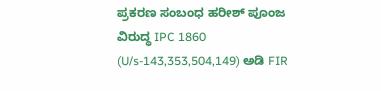ಪ್ರಕರಣ ಸಂಬಂಧ ಹರೀಶ್‌ ಪೂಂಜ ವಿರುದ್ಧ IPC 1860 (U/s-143,353,504,149) ಅಡಿ FIR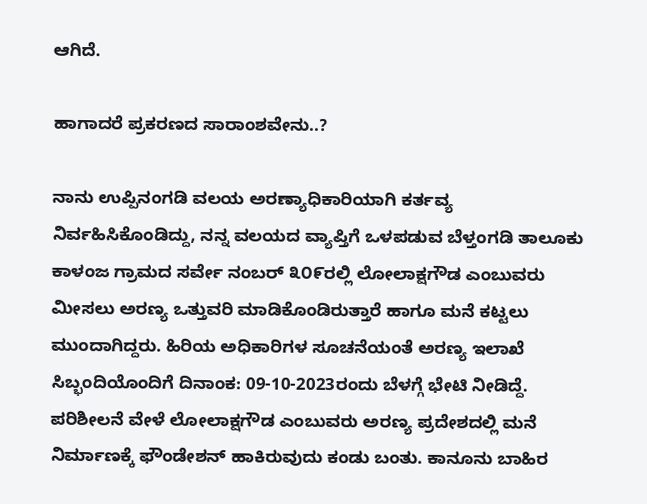ಆಗಿದೆ.

ಹಾಗಾದರೆ ಪ್ರಕರಣದ ಸಾರಾಂಶವೇನು..?

ನಾನು ಉಪ್ಪಿನಂಗಡಿ ವಲಯ ಅರಣ್ಯಾಧಿಕಾರಿಯಾಗಿ ಕರ್ತವ್ಯ ನಿರ್ವಹಿಸಿಕೊಂಡಿದ್ದು, ನನ್ನ ವಲಯದ ವ್ಯಾಪ್ತಿಗೆ ಒಳಪಡುವ ಬೆಳ್ತಂಗಡಿ ತಾಲೂಕು ಕಾಳಂಜ ಗ್ರಾಮದ ಸರ್ವೇ ನಂಬರ್‌ ೩೦೯ರಲ್ಲಿ ಲೋಲಾಕ್ಷಗೌಡ ಎಂಬುವರು ಮೀಸಲು ಅರಣ್ಯ ಒತ್ತುವರಿ ಮಾಡಿಕೊಂಡಿರುತ್ತಾರೆ ಹಾಗೂ ಮನೆ ಕಟ್ಟಲು ಮುಂದಾಗಿದ್ದರು. ಹಿರಿಯ ಅಧಿಕಾರಿಗಳ ಸೂಚನೆಯಂತೆ ಅರಣ್ಯ ಇಲಾಖೆ ಸಿಬ್ಭಂದಿಯೊಂದಿಗೆ ದಿನಾಂಕ: 09-10-2023ರಂದು ಬೆಳಗ್ಗೆ ಭೇಟಿ ನೀಡಿದ್ದೆ. ಪರಿಶೀಲನೆ ವೇಳೆ ಲೋಲಾಕ್ಷಗೌಡ ಎಂಬುವರು ಅರಣ್ಯ ಪ್ರದೇಶದಲ್ಲಿ ಮನೆ ನಿರ್ಮಾಣಕ್ಕೆ ಫೌಂಡೇಶನ್‌ ಹಾಕಿರುವುದು ಕಂಡು ಬಂತು. ಕಾನೂನು ಬಾಹಿರ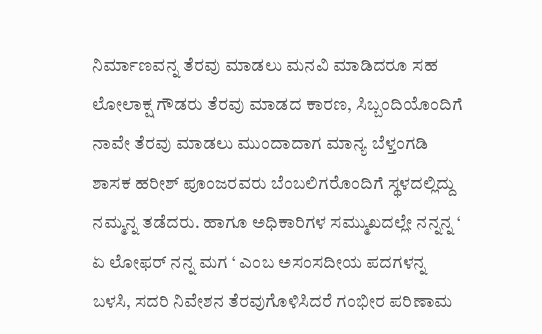ನಿರ್ಮಾಣವನ್ನ ತೆರವು ಮಾಡಲು ಮನವಿ ಮಾಡಿದರೂ ಸಹ ಲೋಲಾಕ್ಷ ಗೌಡರು ತೆರವು ಮಾಡದ ಕಾರಣ, ಸಿಬ್ಬಂದಿಯೊಂದಿಗೆ ನಾವೇ ತೆರವು ಮಾಡಲು ಮುಂದಾದಾಗ ಮಾನ್ಯ ಬೆಳ್ತಂಗಡಿ ಶಾಸಕ ಹರೀಶ್‌ ಪೂಂಜರವರು ಬೆಂಬಲಿಗರೊಂದಿಗೆ ಸ್ಥಳದಲ್ಲಿದ್ದು ನಮ್ಮನ್ನ ತಡೆದರು. ಹಾಗೂ ಅಧಿಕಾರಿಗಳ ಸಮ್ಮುಖದಲ್ಲೇ ನನ್ನನ್ನ ‘ ಏ ಲೋಫರ್‌ ನನ್ನ ಮಗ ‘ ಎಂಬ ಅಸಂಸದೀಯ ಪದಗಳನ್ನ ಬಳಸಿ, ಸದರಿ ನಿವೇಶನ ತೆರವುಗೊಳಿಸಿದರೆ ಗಂಭೀರ ಪರಿಣಾಮ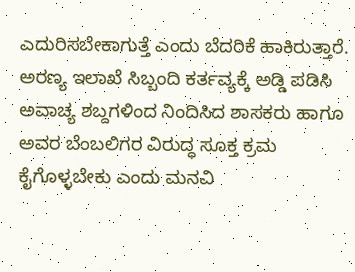ಎದುರಿಸಬೇಕಾಗುತ್ತೆ ಎಂದು ಬೆದರಿಕೆ ಹಾಕಿರುತ್ತಾರೆ. ಅರಣ್ಯ ಇಲಾಖೆ ಸಿಬ್ಬಂದಿ ಕರ್ತವ್ಯಕ್ಕೆ ಅಡ್ಡಿ ಪಡಿಸಿ ಅವಾಚ್ಯ ಶಬ್ದಗಳಿಂದ ನಿಂದಿಸಿದ ಶಾಸಕರು ಹಾಗೂ ಅವರ ಬೆಂಬಲಿಗರ ವಿರುದ್ಧ ಸೂಕ್ತ ಕ್ರಮ ಕೈಗೊಳ್ಳಬೇಕು ಎಂದು ಮನವಿ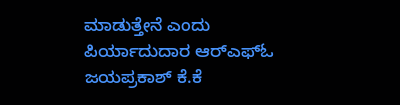ಮಾಡುತ್ತೇನೆ ಎಂದು ಪಿರ್ಯಾದುದಾರ ಆರ್‌ಎಫ್‌ಓ ಜಯಪ್ರಕಾಶ್‌ ಕೆ.ಕೆ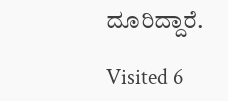ದೂರಿದ್ದಾರೆ.

Visited 6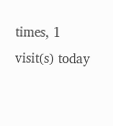times, 1 visit(s) today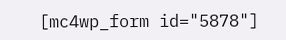[mc4wp_form id="5878"]